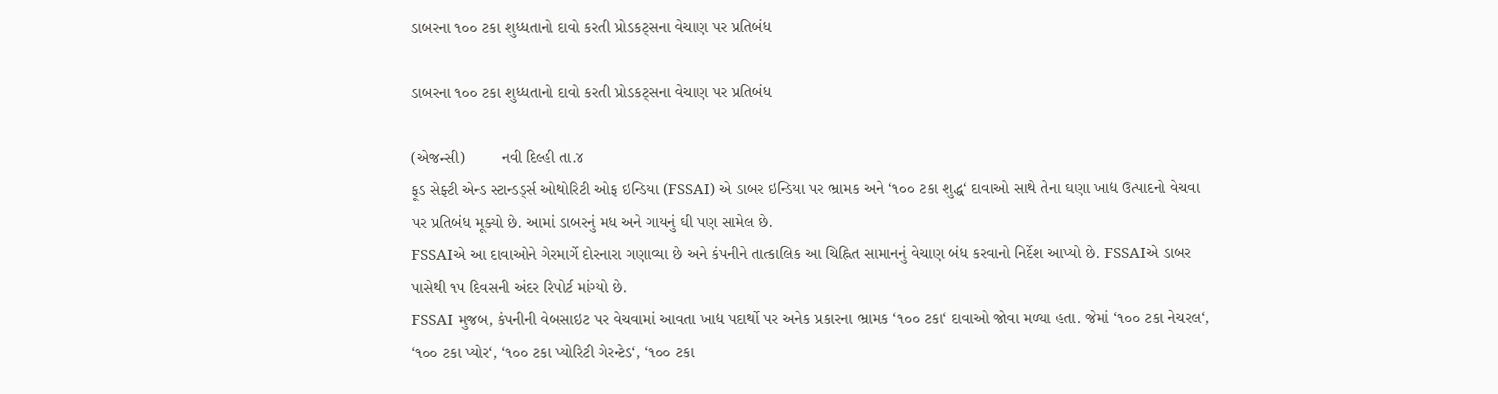ડાબરના ૧૦૦ ટકા શુધ્ધતાનો દાવો કરતી પ્રોડકટ્સના વેચાણ પર પ્રતિબંધ

ડાબરના ૧૦૦ ટકા શુધ્ધતાનો દાવો કરતી પ્રોડકટ્સના વેચાણ પર પ્રતિબંધ

(એજન્સી)        નવી દિલ્હી તા.૪
ફૂડ સેફ્ટી એન્ડ સ્ટાન્ડર્ડ્સ ઓથોરિટી ઓફ ઇન્ડિયા (FSSAI) એ ડાબર ઇન્ડિયા પર ભ્રામક અને ‘૧૦૦ ટકા શુદ્ધ‘ દાવાઓ સાથે તેના ઘણા ખાદ્ય ઉત્પાદનો વેચવા પર પ્રતિબંધ મૂક્યો છે. આમાં ડાબરનું મધ અને ગાયનું ઘી પણ સામેલ છે.
FSSAIએ આ દાવાઓને ગેરમાર્ગે દોરનારા ગણાવ્યા છે અને કંપનીને તાત્કાલિક આ ચિહ્નિત સામાનનું વેચાણ બંધ કરવાનો નિર્દેશ આપ્યો છે. FSSAIએ ડાબર પાસેથી ૧૫ દિવસની અંદર રિપોર્ટ માંગ્યો છે.
FSSAI મુજબ, કંપનીની વેબસાઇટ પર વેચવામાં આવતા ખાદ્ય પદાર્થો પર અનેક પ્રકારના ભ્રામક ‘૧૦૦ ટકા‘ દાવાઓ જોવા મળ્યા હતા. જેમાં ‘૧૦૦ ટકા નેચરલ‘, ‘૧૦૦ ટકા પ્યોર‘, ‘૧૦૦ ટકા પ્યોરિટી ગેરન્ટેડ‘, ‘૧૦૦ ટકા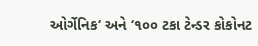ઓર્ગેનિક‘ અને ‘૧૦૦ ટકા ટેન્ડર કોકોનટ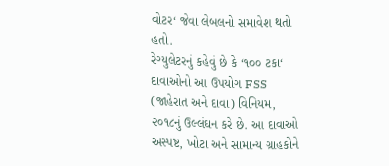વોટર‘ જેવા લેબલનો સમાવેશ થતો હતો.
રેગ્યુલેટરનું કહેવું છે કે ‘૧૦૦ ટકા‘ દાવાઓનો આ ઉપયોગ FSS (જાહેરાત અને દાવા) વિનિયમ, ૨૦૧૮નું ઉલ્લંઘન કરે છે. આ દાવાઓ અસ્પષ્ટ, ખોટા અને સામાન્ય ગ્રાહકોને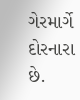ગેરમાર્ગે દોરનારા છે.